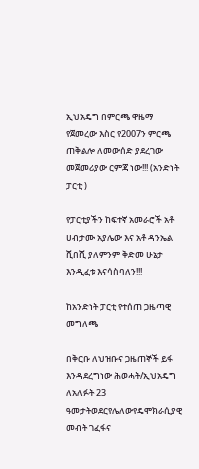ኢህአዴግ በምርጫ ዋዜማ የጀመረው እስር የ2007ን ምርጫ ጠቅልሎ ለመውሰድ ያደረገው መጀመሪያው ርምጃ ነው!!! (አንድነት ፓርቲ )

የፓርቲያችን ከፍተኛ አመራሮች አቶ ሀብታሙ አያሌው እና አቶ ዳንኤል ሺበሺ ያለምንም ቅድመ ሁኔታ እንዲፈቱ እናሳስባለን!!!

ከአንድነት ፓርቲ የተሰጠ ጋዜጣዊ መግለጫ

በቅርቡ ለህዝቡና ጋዜጠኞች ይፋ እንዳደረግነው ሕወሓት/ኢህአዴግ  ለአለፉት 23 ዓመታትወደርየሌለውየዴሞክራሲያዊ መብት ገፈፋና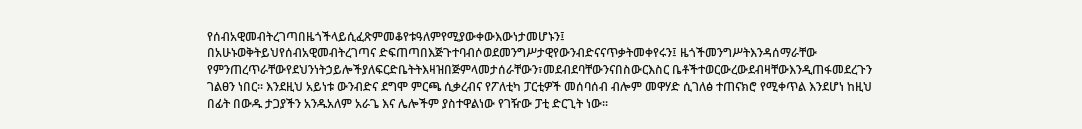የሰብአዊመብትረገጣበዜጎችላይሲፈጽምመቆየቱዓለምየሚያውቀውእውነታመሆኑን፤
በአሁኑወቅትይህየሰብአዊመብትረገጣና ድፍጠጣበእጅጉተባብሶወደመንግሥታዊየውንብድናናጥቃትመቀየሩን፤ ዜጎችመንግሥትእንዳሰማራቸው የምንጠረጥራቸውየደህንነትኃይሎችያለፍርድቤትትእዛዝበጅምላመታሰራቸውን፣መደብደባቸውንናበስውርእስር ቤቶችተወርውረውደብዛቸውእንዲጠፋመደረጉን ገልፀን ነበር፡፡ እንደዚህ አይነቱ ውንብድና ደግሞ ምርጫ ሲቃረብና የፖለቲካ ፓርቲዎች መሰባሰብ ብሎም መዋሃድ ሲገለፅ ተጠናክሮ የሚቀጥል እንደሆነ ከዚህ በፊት በውዱ ታጋያችን አንዱአለም አራጌ እና ሌሎችም ያስተዋልነው የገዥው ፓቲ ድርጊት ነው፡፡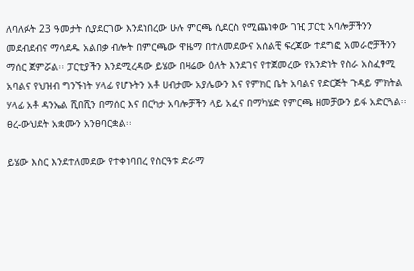ለባለፉት 23 ዓመታት ሲያደርገው እንደነበረው ሁሉ ምርጫ ሲደርስ የሚጨነቀው ገዢ ፓርቲ አባሎቻችንን መደብደብና ማሳደዱ አልበቃ ብሎት በምርጫው ዋዜማ በተለመደውና አሰልቺ ፍረጃው ተደግፎ አመራሮቻችንን ማሰር ጀምሯል፡፡ ፓርቲያችን እንደሚረዳው ይሄው በዛሬው ዕለት እንደገና የተጀመረው የአንድነት የስራ አስፈፃሚ አባልና የህዝብ ግንኙነት ሃላፊ የሆኑትን አቶ ሀብታሙ አያሌውን እና የምክር ቤት አባልና የድርጅት ጉዳይ ምክትል ሃላፊ አቶ ዳንኤል ሺበሺን በማሰር እና በርካታ አባሎቻችን ላይ አፈና በማካሄድ የምርጫ ዘመቻውን ይፋ አድርጓል፡፡ ፀረ-ውህደት አቋሙን አንፀባርቋል፡፡

ይሄው እስር እንደተለመደው የተቀነባበረ የስርዓቱ ድራማ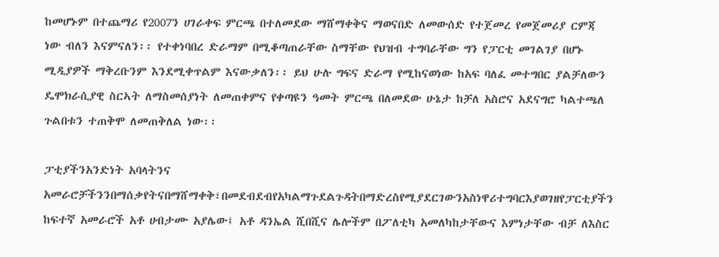ከመሆኑም በተጨማሪ የ2007ን ሀገራቀፍ ምርጫ በተለመደው ማሸማቀቅና ማወናበድ ለመውሰድ የተጀመረ የመጀመሪያ ርምጃ ነው ብለን እናምናለን፡፡ የተቀነባበረ ድራማም በሚቆጣጠራቸው ስማቸው የህዝብ ተግባራቸው ግን የፓርቲ መገልገያ በሆኑ ሚዲያዎች ማቅረቡንም እንደሚቀጥልም እናውቃለን፡፡ ይህ ሁሉ ግፍና ድራማ የሚከናወነው ከአፍ ባለፈ መተግበር ያልቻለውን ዴሞክራሲያዊ ስርኣት ለማስመሰያነት ለመጠቀምና የቀጣዩን ዓመት ምርጫ በለመደው ሁኔታ ከቻለ አስሮና አደናግሮ ካልተጫለ ጉልበቱን ተጠቅሞ ለመጠቅለል ነው፡፡

ፓቲያችንአንድነት አባላትንና አመራሮቻችንንበማሰቃየትናበማሸማቀቅ፣በመደብደብየአካልማጉደልጉዳትበማድረስየሚያደርገውንአስነዋሪተግባርእያወገዘየፓርቲያችን ከፍተኛ አመራሮች አቶ ሀብታሙ አያሌው፤ አቶ ዳንኤል ሺበሺና ሌሎችም በፖለቲካ አመለካከታቸውና እምነታቸው ብቻ ለእስር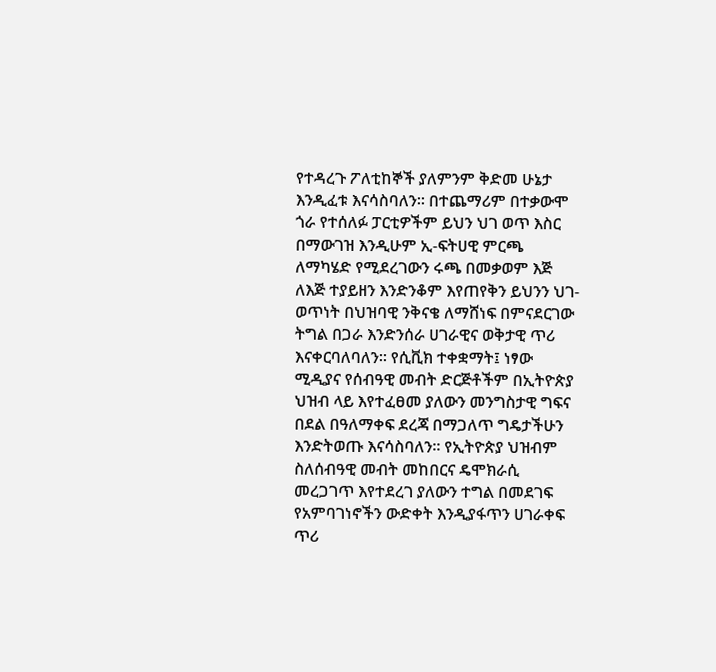የተዳረጉ ፖለቲከኞች ያለምንም ቅድመ ሁኔታ እንዲፈቱ እናሳስባለን፡፡ በተጨማሪም በተቃውሞ ጎራ የተሰለፉ ፓርቲዎችም ይህን ህገ ወጥ እስር በማውገዝ እንዲሁም ኢ-ፍትሀዊ ምርጫ ለማካሄድ የሚደረገውን ሩጫ በመቃወም እጅ ለእጅ ተያይዘን እንድንቆም እየጠየቅን ይህንን ህገ-ወጥነት በህዝባዊ ንቅናቄ ለማሸነፍ በምናደርገው ትግል በጋራ እንድንሰራ ሀገራዊና ወቅታዊ ጥሪ እናቀርባለባለን፡፡ የሲቪክ ተቀቋማት፤ ነፃው ሚዲያና የሰብዓዊ መብት ድርጅቶችም በኢትዮጵያ ህዝብ ላይ እየተፈፀመ ያለውን መንግስታዊ ግፍና በደል በዓለማቀፍ ደረጃ በማጋለጥ ግዴታችሁን እንድትወጡ እናሳስባለን፡፡ የኢትዮጵያ ህዝብም ስለሰብዓዊ መብት መከበርና ዴሞክራሲ መረጋገጥ እየተደረገ ያለውን ተግል በመደገፍ የአምባገነኖችን ውድቀት እንዲያፋጥን ሀገራቀፍ ጥሪ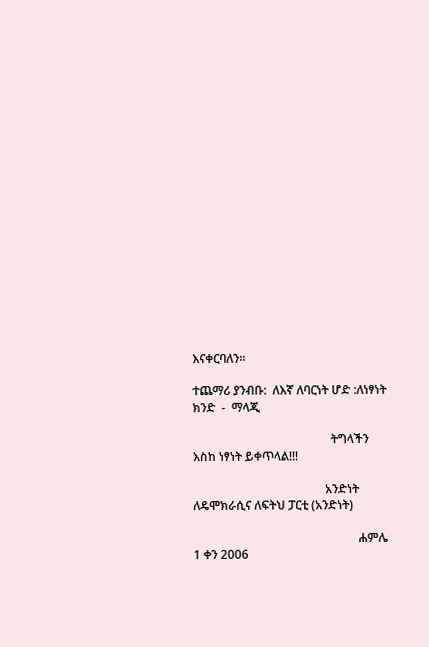እናቀርባለን፡፡

ተጨማሪ ያንብቡ:  ለእኛ ለባርነት ሆድ :ለነፃነት ክንድ  -  ማላጂ

                                              ትግላችን እስከ ነፃነት ይቀጥላል!!!

                                            አንድነት ለዴሞክራሲና ለፍትህ ፓርቲ (አንድነት)

                                                       ሐምሌ 1 ቀን 2006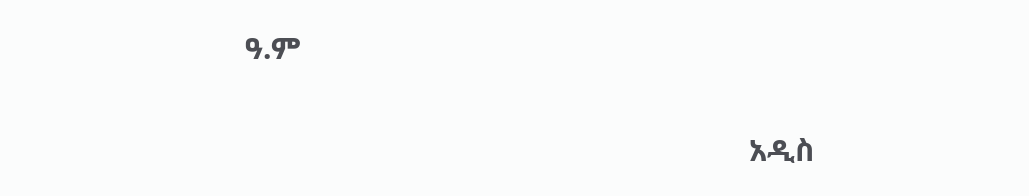ዓ.ም

                                                               አዲስ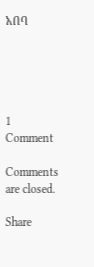አበባ





1 Comment

Comments are closed.

Share